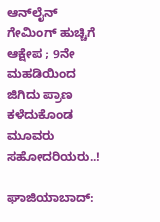ಆನ್‌ಲೈನ್ ಗೇಮಿಂಗ್‌ ಹುಚ್ಚಿಗೆ ಆಕ್ಷೇಪ ; 9ನೇ ಮಹಡಿಯಿಂದ ಜಿಗಿದು ಪ್ರಾಣ ಕಳೆದುಕೊಂಡ ಮೂವರು ಸಹೋದರಿಯರು..!

ಘಾಜಿಯಾಬಾದ್: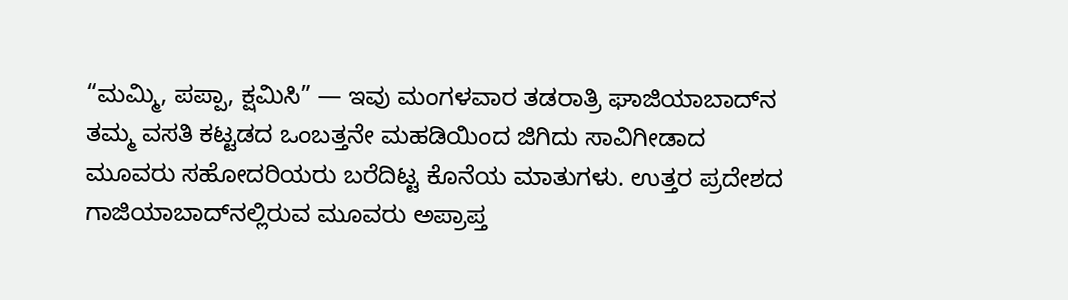“ಮಮ್ಮಿ, ಪಪ್ಪಾ, ಕ್ಷಮಿಸಿ” — ಇವು ಮಂಗಳವಾರ ತಡರಾತ್ರಿ ಘಾಜಿಯಾಬಾದ್‌ನ ತಮ್ಮ ವಸತಿ ಕಟ್ಟಡದ ಒಂಬತ್ತನೇ ಮಹಡಿಯಿಂದ ಜಿಗಿದು ಸಾವಿಗೀಡಾದ ಮೂವರು ಸಹೋದರಿಯರು ಬರೆದಿಟ್ಟ ಕೊನೆಯ ಮಾತುಗಳು. ಉತ್ತರ ಪ್ರದೇಶದ ಗಾಜಿಯಾಬಾದ್‌ನಲ್ಲಿರುವ ಮೂವರು ಅಪ್ರಾಪ್ತ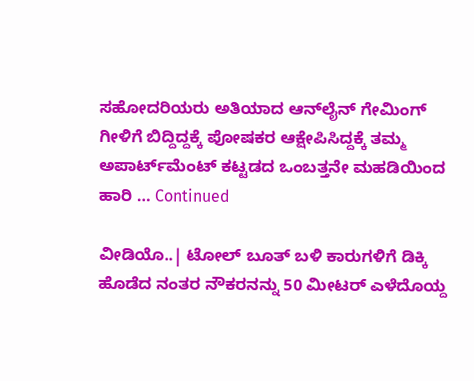ಸಹೋದರಿಯರು ಅತಿಯಾದ ಆನ್‌ಲೈನ್ ಗೇಮಿಂಗ್ ಗೀಳಿಗೆ ಬಿದ್ದಿದ್ದಕ್ಕೆ ಪೋಷಕರ ಆಕ್ಷೇಪಿಸಿದ್ದಕ್ಕೆ ತಮ್ಮ ಅಪಾರ್ಟ್‌ಮೆಂಟ್ ಕಟ್ಟಡದ ಒಂಬತ್ತನೇ ಮಹಡಿಯಿಂದ ಹಾರಿ … Continued

ವೀಡಿಯೊ..| ಟೋಲ್ ಬೂತ್ ಬಳಿ ಕಾರುಗಳಿಗೆ ಡಿಕ್ಕಿ ಹೊಡೆದ ನಂತರ ನೌಕರನನ್ನು 50 ಮೀಟರ್ ಎಳೆದೊಯ್ದ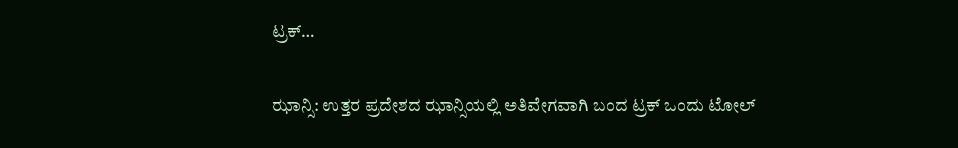ಟ್ರಕ್…

ಝಾನ್ಸಿ: ಉತ್ತರ ಪ್ರದೇಶದ ಝಾನ್ಸಿಯಲ್ಲಿ ಅತಿವೇಗವಾಗಿ ಬಂದ ಟ್ರಕ್ ಒಂದು ಟೋಲ್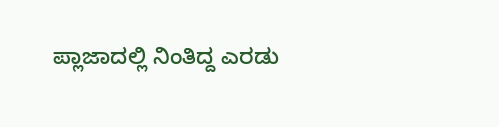ಪ್ಲಾಜಾದಲ್ಲಿ ನಿಂತಿದ್ದ ಎರಡು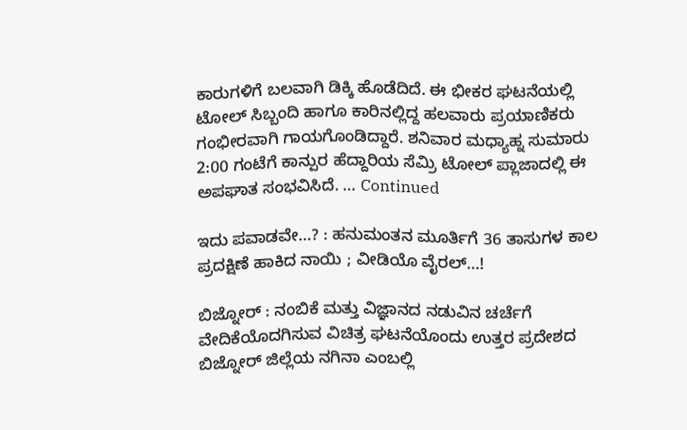ಕಾರುಗಳಿಗೆ ಬಲವಾಗಿ ಡಿಕ್ಕಿ ಹೊಡೆದಿದೆ. ಈ ಭೀಕರ ಘಟನೆಯಲ್ಲಿ ಟೋಲ್ ಸಿಬ್ಬಂದಿ ಹಾಗೂ ಕಾರಿನಲ್ಲಿದ್ದ ಹಲವಾರು ಪ್ರಯಾಣಿಕರು ಗಂಭೀರವಾಗಿ ಗಾಯಗೊಂಡಿದ್ದಾರೆ. ಶನಿವಾರ ಮಧ್ಯಾಹ್ನ ಸುಮಾರು 2:00 ಗಂಟೆಗೆ ಕಾನ್ಪುರ ಹೆದ್ದಾರಿಯ ಸೆಮ್ರಿ ಟೋಲ್ ಪ್ಲಾಜಾದಲ್ಲಿ ಈ ಅಪಘಾತ ಸಂಭವಿಸಿದೆ. … Continued

ಇದು ಪವಾಡವೇ…? : ಹನುಮಂತನ ಮೂರ್ತಿಗೆ 36 ತಾಸುಗಳ ಕಾಲ ಪ್ರದಕ್ಷಿಣೆ ಹಾಕಿದ ನಾಯಿ ; ವೀಡಿಯೊ ವೈರಲ್‌…!

ಬಿಜ್ನೋರ್ : ನಂಬಿಕೆ ಮತ್ತು ವಿಜ್ಞಾನದ ನಡುವಿನ ಚರ್ಚೆಗೆ ವೇದಿಕೆಯೊದಗಿಸುವ ವಿಚಿತ್ರ ಘಟನೆಯೊಂದು ಉತ್ತರ ಪ್ರದೇಶದ ಬಿಜ್ನೋರ್ ಜಿಲ್ಲೆಯ ನಗಿನಾ ಎಂಬಲ್ಲಿ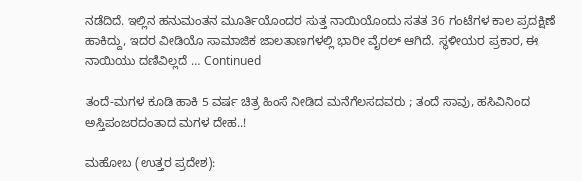ನಡೆದಿದೆ. ಇಲ್ಲಿನ ಹನುಮಂತನ ಮೂರ್ತಿಯೊಂದರ ಸುತ್ತ ನಾಯಿಯೊಂದು ಸತತ 36 ಗಂಟೆಗಳ ಕಾಲ ಪ್ರದಕ್ಷಿಣೆ ಹಾಕಿದ್ದು, ಇದರ ವೀಡಿಯೊ ಸಾಮಾಜಿಕ ಜಾಲತಾಣಗಳಲ್ಲಿ ಭಾರೀ ವೈರಲ್ ಆಗಿದೆ. ಸ್ಥಳೀಯರ ಪ್ರಕಾರ, ಈ ನಾಯಿಯು ದಣಿವಿಲ್ಲದೆ … Continued

ತಂದೆ-ಮಗಳ ಕೂಡಿ ಹಾಕಿ 5 ವರ್ಷ ಚಿತ್ರ ಹಿಂಸೆ ನೀಡಿದ ಮನೆಗೆಲಸದವರು ; ತಂದೆ ಸಾವು, ಹಸಿವಿನಿಂದ ಅಸ್ತಿಪಂಜರದಂತಾದ ಮಗಳ ದೇಹ..!

ಮಹೋಬ (ಉತ್ತರ ಪ್ರದೇಶ):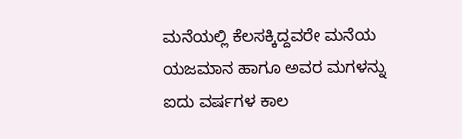ಮನೆಯಲ್ಲಿ ಕೆಲಸಕ್ಕಿದ್ದವರೇ ಮನೆಯ ಯಜಮಾನ ಹಾಗೂ ಅವರ ಮಗಳನ್ನು ಐದು ವರ್ಷಗಳ ಕಾಲ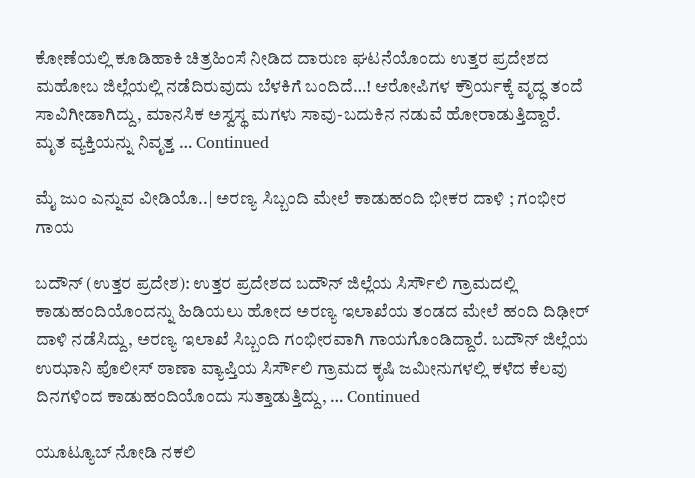ಕೋಣೆಯಲ್ಲಿ ಕೂಡಿಹಾಕಿ ಚಿತ್ರಹಿಂಸೆ ನೀಡಿದ ದಾರುಣ ಘಟನೆಯೊಂದು ಉತ್ತರ ಪ್ರದೇಶದ ಮಹೋಬ ಜಿಲ್ಲೆಯಲ್ಲಿ ನಡೆದಿರುವುದು ಬೆಳಕಿಗೆ ಬಂದಿದೆ…! ಆರೋಪಿಗಳ ಕ್ರೌರ್ಯಕ್ಕೆ ವೃದ್ಧ ತಂದೆ ಸಾವಿಗೀಡಾಗಿದ್ದು, ಮಾನಸಿಕ ಅಸ್ವಸ್ಥ ಮಗಳು ಸಾವು-ಬದುಕಿನ ನಡುವೆ ಹೋರಾಡುತ್ತಿದ್ದಾರೆ. ಮೃತ ವ್ಯಕ್ತಿಯನ್ನು ನಿವೃತ್ತ … Continued

ಮೈ ಜುಂ ಎನ್ನುವ ವೀಡಿಯೊ..| ಅರಣ್ಯ ಸಿಬ್ಬಂದಿ ಮೇಲೆ ಕಾಡುಹಂದಿ ಭೀಕರ ದಾಳಿ ; ಗಂಭೀರ ಗಾಯ

ಬದೌನ್ (ಉತ್ತರ ಪ್ರದೇಶ): ಉತ್ತರ ಪ್ರದೇಶದ ಬದೌನ್ ಜಿಲ್ಲೆಯ ಸಿರ್ಸೌಲಿ ಗ್ರಾಮದಲ್ಲಿ ಕಾಡುಹಂದಿಯೊಂದನ್ನು ಹಿಡಿಯಲು ಹೋದ ಅರಣ್ಯ ಇಲಾಖೆಯ ತಂಡದ ಮೇಲೆ ಹಂದಿ ದಿಢೀರ್ ದಾಳಿ ನಡೆಸಿದ್ದು, ಅರಣ್ಯ ಇಲಾಖೆ ಸಿಬ್ಬಂದಿ ಗಂಭೀರವಾಗಿ ಗಾಯಗೊಂಡಿದ್ದಾರೆ. ಬದೌನ್ ಜಿಲ್ಲೆಯ ಉಝಾನಿ ಪೊಲೀಸ್ ಠಾಣಾ ವ್ಯಾಪ್ತಿಯ ಸಿರ್ಸೌಲಿ ಗ್ರಾಮದ ಕೃಷಿ ಜಮೀನುಗಳಲ್ಲಿ ಕಳೆದ ಕೆಲವು ದಿನಗಳಿಂದ ಕಾಡುಹಂದಿಯೊಂದು ಸುತ್ತಾಡುತ್ತಿದ್ದು, … Continued

ಯೂಟ್ಯೂಬ್ ನೋಡಿ ನಕಲಿ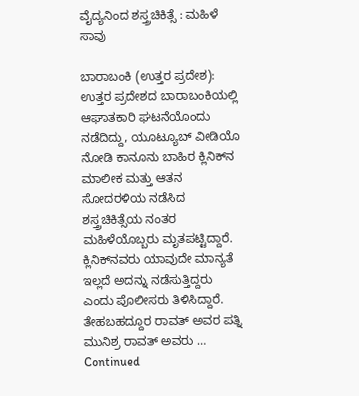ವೈದ್ಯನಿಂದ ಶಸ್ತ್ರಚಿಕಿತ್ಸೆ : ಮಹಿಳೆ ಸಾವು

ಬಾರಾಬಂಕಿ (ಉತ್ತರ ಪ್ರದೇಶ): ಉತ್ತರ ಪ್ರದೇಶದ ಬಾರಾಬಂಕಿಯಲ್ಲಿ ಆಘಾತಕಾರಿ ಘಟನೆಯೊಂದು ನಡೆದಿದ್ದು, ಯೂಟ್ಯೂಬ್ ವೀಡಿಯೊ ನೋಡಿ ಕಾನೂನು ಬಾಹಿರ ಕ್ಲಿನಿಕ್‌ನ ಮಾಲೀಕ ಮತ್ತು ಆತನ ಸೋದರಳಿಯ ನಡೆಸಿದ ಶಸ್ತ್ರಚಿಕಿತ್ಸೆಯ ನಂತರ ಮಹಿಳೆಯೊಬ್ಬರು ಮೃತಪಟ್ಟಿದ್ದಾರೆ. ಕ್ಲಿನಿಕ್‌ನವರು ಯಾವುದೇ ಮಾನ್ಯತೆ ಇಲ್ಲದೆ ಅದನ್ನು ನಡೆಸುತ್ತಿದ್ದರು ಎಂದು ಪೊಲೀಸರು ತಿಳಿಸಿದ್ದಾರೆ. ತೇಹಬಹದ್ದೂರ ರಾವತ್ ಅವರ ಪತ್ನಿ ಮುನಿಶ್ರ ರಾವತ್ ಅವರು … Continued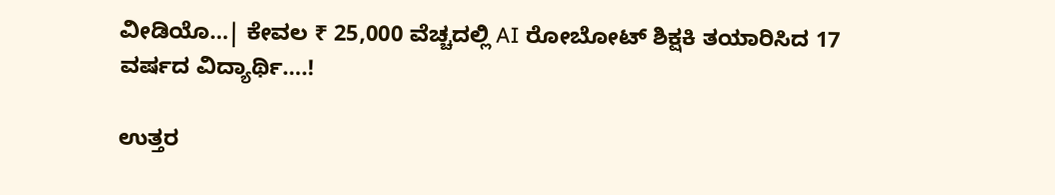ವೀಡಿಯೊ…| ಕೇವಲ ₹ 25,000 ವೆಚ್ಚದಲ್ಲಿ AI ರೋಬೋಟ್ ಶಿಕ್ಷಕಿ ತಯಾರಿಸಿದ 17 ವರ್ಷದ ವಿದ್ಯಾರ್ಥಿ….!

ಉತ್ತರ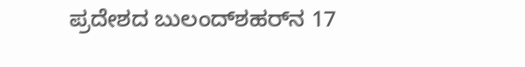ಪ್ರದೇಶದ ಬುಲಂದ್‌ಶಹರ್‌ನ 17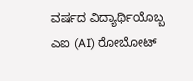ವರ್ಷದ ವಿದ್ಯಾರ್ಥಿಯೊಬ್ಬ ಎಐ (AI) ರೋಬೋಟ್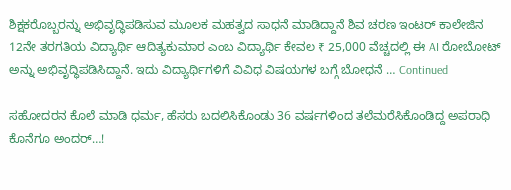ಶಿಕ್ಷಕರೊಬ್ಬರನ್ನು ಅಭಿವೃದ್ಧಿಪಡಿಸುವ ಮೂಲಕ ಮಹತ್ವದ ಸಾಧನೆ ಮಾಡಿದ್ದಾನೆ ಶಿವ ಚರಣ ಇಂಟರ್ ಕಾಲೇಜಿನ 12ನೇ ತರಗತಿಯ ವಿದ್ಯಾರ್ಥಿ ಆದಿತ್ಯಕುಮಾರ ಎಂಬ ವಿದ್ಯಾರ್ಥಿ ಕೇವಲ ₹ 25,000 ವೆಚ್ಚದಲ್ಲಿ ಈ AI ರೋಬೋಟ್ ಅನ್ನು ಅಭಿವೃದ್ಧಿಪಡಿಸಿದ್ದಾನೆ. ಇದು ವಿದ್ಯಾರ್ಥಿಗಳಿಗೆ ವಿವಿಧ ವಿಷಯಗಳ ಬಗ್ಗೆ ಬೋಧನೆ … Continued

ಸಹೋದರನ ಕೊಲೆ ಮಾಡಿ ಧರ್ಮ, ಹೆಸರು ಬದಲಿಸಿಕೊಂಡು 36 ವರ್ಷಗಳಿಂದ ತಲೆಮರೆಸಿಕೊಂಡಿದ್ದ ಅಪರಾಧಿ ಕೊನೆಗೂ ಅಂದರ್…!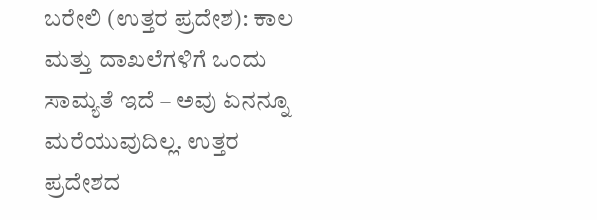ಬರೇಲಿ (ಉತ್ತರ ಪ್ರದೇಶ): ಕಾಲ ಮತ್ತು ದಾಖಲೆಗಳಿಗೆ ಒಂದು ಸಾಮ್ಯತೆ ಇದೆ – ಅವು ಏನನ್ನೂ ಮರೆಯುವುದಿಲ್ಲ. ಉತ್ತರ ಪ್ರದೇಶದ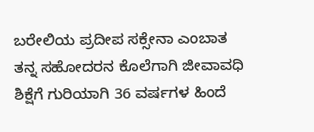ಬರೇಲಿಯ ಪ್ರದೀಪ ಸಕ್ಸೇನಾ ಎಂಬಾತ ತನ್ನ ಸಹೋದರನ ಕೊಲೆಗಾಗಿ ಜೀವಾವಧಿ ಶಿಕ್ಷೆಗೆ ಗುರಿಯಾಗಿ 36 ವರ್ಷಗಳ ಹಿಂದೆ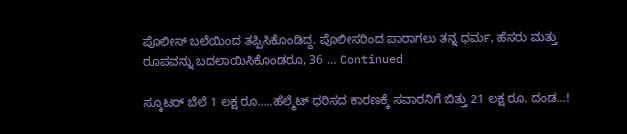ಪೊಲೀಸ್ ಬಲೆಯಿಂದ ತಪ್ಪಿಸಿಕೊಂಡಿದ್ದ. ಪೊಲೀಸರಿಂದ ಪಾರಾಗಲು ತನ್ನ ಧರ್ಮ, ಹೆಸರು ಮತ್ತು ರೂಪವನ್ನು ಬದಲಾಯಿಸಿಕೊಂಡರೂ, 36 … Continued

ಸ್ಕೂಟರ್ ಬೆಲೆ 1 ಲಕ್ಷ ರೂ…..ಹೆಲ್ಮೆಟ್ ಧರಿಸದ ಕಾರಣಕ್ಕೆ ಸವಾರನಿಗೆ ಬಿತ್ತು 21 ಲಕ್ಷ ರೂ. ದಂಡ…!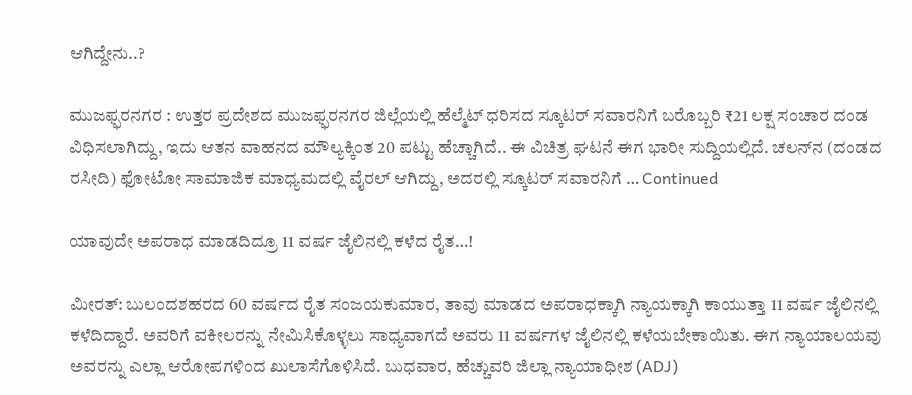ಆಗಿದ್ದೇನು..?

ಮುಜಫ್ಫರನಗರ : ಉತ್ತರ ಪ್ರದೇಶದ ಮುಜಫ್ಫರನಗರ ಜಿಲ್ಲೆಯಲ್ಲಿ ಹೆಲ್ಮೆಟ್ ಧರಿಸದ ಸ್ಕೂಟರ್ ಸವಾರನಿಗೆ ಬರೊಬ್ಬರಿ ₹21 ಲಕ್ಷ ಸಂಚಾರ ದಂಡ ವಿಧಿಸಲಾಗಿದ್ದು, ಇದು ಆತನ ವಾಹನದ ಮೌಲ್ಯಕ್ಕಿಂತ 20 ಪಟ್ಟು ಹೆಚ್ಚಾಗಿದೆ.. ಈ ವಿಚಿತ್ರ ಘಟನೆ ಈಗ ಭಾರೀ ಸುದ್ದಿಯಲ್ಲಿದೆ. ಚಲನ್‌ನ (ದಂಡದ ರಸೀದಿ) ಫೋಟೋ ಸಾಮಾಜಿಕ ಮಾಧ್ಯಮದಲ್ಲಿ ವೈರಲ್ ಆಗಿದ್ದು, ಅದರಲ್ಲಿ ಸ್ಕೂಟರ್‌ ಸವಾರನಿಗೆ … Continued

ಯಾವುದೇ ಅಪರಾಧ ಮಾಡದಿದ್ರೂ 11 ವರ್ಷ ಜೈಲಿನಲ್ಲಿ ಕಳೆದ ರೈತ…!

ಮೀರತ್: ಬುಲಂದಶಹರದ 60 ವರ್ಷದ ರೈತ ಸಂಜಯಕುಮಾರ, ತಾವು ಮಾಡದ ಅಪರಾಧಕ್ಕಾಗಿ ನ್ಯಾಯಕ್ಕಾಗಿ ಕಾಯುತ್ತಾ 11 ವರ್ಷ ಜೈಲಿನಲ್ಲಿ ಕಳೆದಿದ್ದಾರೆ. ಅವರಿಗೆ ವಕೀಲರನ್ನು ನೇಮಿಸಿಕೊಳ್ಳಲು ಸಾಧ್ಯವಾಗದೆ ಅವರು 11 ವರ್ಷಗಳ ಜೈಲಿನಲ್ಲಿ ಕಳೆಯಬೇಕಾಯಿತು. ಈಗ ನ್ಯಾಯಾಲಯವು ಅವರನ್ನು ಎಲ್ಲಾ ಆರೋಪಗಳಿಂದ ಖುಲಾಸೆಗೊಳಿಸಿದೆ. ಬುಧವಾರ, ಹೆಚ್ಚುವರಿ ಜಿಲ್ಲಾ ನ್ಯಾಯಾಧೀಶ (ADJ)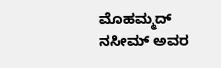ಮೊಹಮ್ಮದ್ ನಸೀಮ್ ಅವರ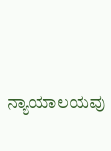ನ್ಯಾಯಾಲಯವು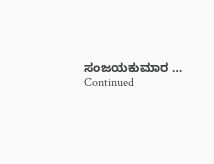ಸಂಜಯಕುಮಾರ … Continued